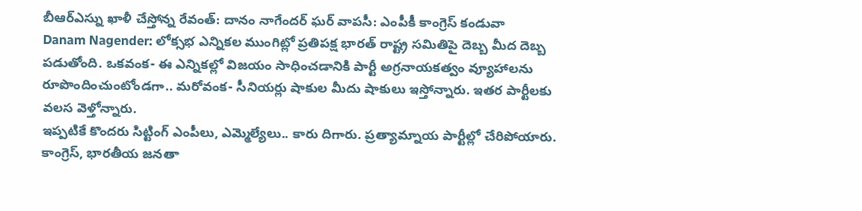బీఆర్ఎస్ను ఖాళీ చేస్తోన్న రేవంత్: దానం నాగేందర్ ఘర్ వాపసీ: ఎంపీకీ కాంగ్రెస్ కండువా
Danam Nagender: లోక్సభ ఎన్నికల ముంగిట్లో ప్రతిపక్ష భారత్ రాష్ట్ర సమితిపై దెబ్బ మీద దెబ్బ పడుతోంది. ఒకవంక- ఈ ఎన్నికల్లో విజయం సాధించడానికి పార్టీ అగ్రనాయకత్వం వ్యూహాలను రూపొందించుంటోండగా.. మరోవంక- సీనియర్లు షాకుల మీదు షాకులు ఇస్తోన్నారు. ఇతర పార్టీలకు వలస వెళ్తోన్నారు.
ఇప్పటికే కొందరు సిట్టింగ్ ఎంపీలు, ఎమ్మెల్యేలు.. కారు దిగారు. ప్రత్యామ్నాయ పార్టీల్లో చేరిపోయారు. కాంగ్రెస్, భారతీయ జనతా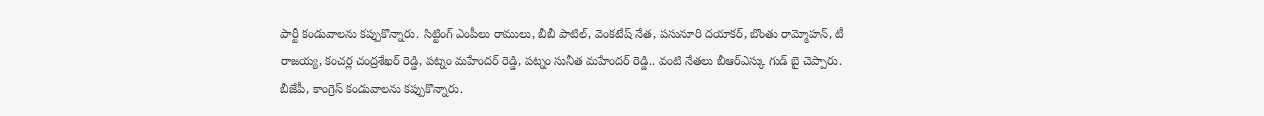పార్టీ కండువాలను కప్పుకొన్నారు. సిట్టింగ్ ఎంపీలు రాములు, బీబీ పాటిల్, వెంకటేష్ నేత, పసునూరి దయాకర్, బొంతు రామ్మోహన్, టీ రాజయ్య, కంచర్ల చంద్రశేఖర్ రెడ్డి, పట్నం మహేందర్ రెడ్డి, పట్నం సునీత మహేందర్ రెడ్డి.. వంటి నేతలు బీఆర్ఎస్కు గుడ్ బై చెప్పారు.
బీజేపీ, కాంగ్రెస్ కండువాలను కప్పుకొన్నారు.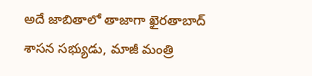అదే జాబితాలో తాజాగా ఖైరతాబాద్ శాసన సభ్యుడు, మాజీ మంత్రి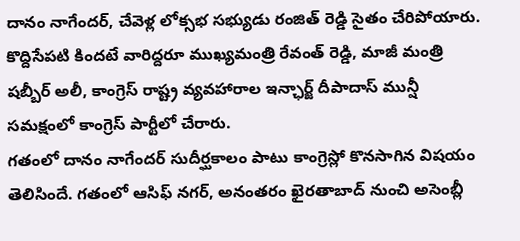దానం నాగేందర్, చేవెళ్ల లోక్సభ సభ్యుడు రంజిత్ రెడ్డి సైతం చేరిపోయారు. కొద్దిసేపటి కిందటే వారిద్దరూ ముఖ్యమంత్రి రేవంత్ రెడ్డి, మాజీ మంత్రి షబ్బీర్ అలీ, కాంగ్రెస్ రాష్ట్ర వ్యవహారాల ఇన్ఛార్జ్ దీపాదాస్ మున్షీ సమక్షంలో కాంగ్రెస్ పార్టీలో చేరారు.
గతంలో దానం నాగేందర్ సుదీర్ఘకాలం పాటు కాంగ్రెస్లో కొనసాగిన విషయం తెలిసిందే. గతంలో ఆసిఫ్ నగర్, అనంతరం ఖైరతాబాద్ నుంచి అసెంబ్లీ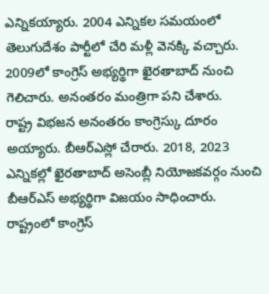ఎన్నికయ్యారు. 2004 ఎన్నికల సమయంలో తెలుగుదేశం పార్టీలో చేరి మళ్లీ వెనక్కి వచ్చారు. 2009లో కాంగ్రెస్ అభ్యర్థిగా ఖైరతాబాద్ నుంచి గెలిచారు. అనంతరం మంత్రిగా పని చేశారు.
రాష్ట్ర విభజన అనంతరం కాంగ్రెస్కు దూరం అయ్యారు. బీఆర్ఎస్లో చేరారు. 2018, 2023 ఎన్నికల్లో ఖైరతాబాద్ అసెంబ్లీ నియోజకవర్గం నుంచి బీఆర్ఎస్ అభ్యర్థిగా విజయం సాధించారు. రాష్ట్రంలో కాంగ్రెస్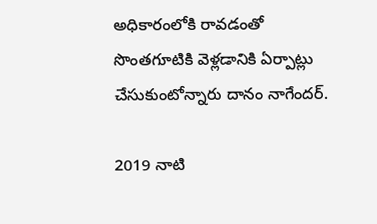అధికారంలోకి రావడంతో సొంతగూటికి వెళ్లడానికి ఏర్పాట్లు చేసుకుంటోన్నారు దానం నాగేందర్.

2019 నాటి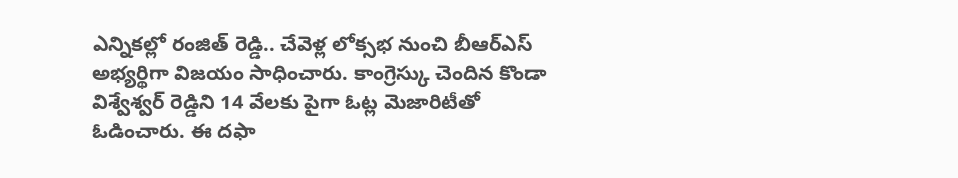ఎన్నికల్లో రంజిత్ రెడ్డి.. చేవెళ్ల లోక్సభ నుంచి బీఆర్ఎస్ అభ్యర్థిగా విజయం సాధించారు. కాంగ్రెస్కు చెందిన కొండా విశ్వేశ్వర్ రెడ్డిని 14 వేలకు పైగా ఓట్ల మెజారిటీతో ఓడించారు. ఈ దఫా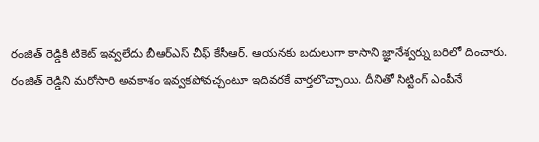రంజిత్ రెడ్డికి టికెట్ ఇవ్వలేదు బీఆర్ఎస్ చీఫ్ కేసీఆర్. ఆయనకు బదులుగా కాసాని జ్ఞానేశ్వర్ను బరిలో దించారు.
రంజిత్ రెడ్డిని మరోసారి అవకాశం ఇవ్వకపోవచ్చంటూ ఇదివరకే వార్తలొచ్చాయి. దీనితో సిట్టింగ్ ఎంపీనే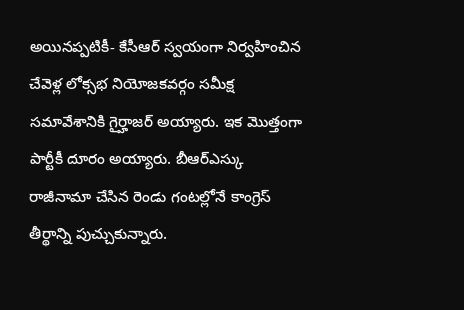అయినప్పటికీ- కేసీఆర్ స్వయంగా నిర్వహించిన చేవెళ్ల లోక్సభ నియోజకవర్గం సమీక్ష సమావేశానికి గైర్హాజర్ అయ్యారు. ఇక మొత్తంగా పార్టీకీ దూరం అయ్యారు. బీఆర్ఎస్కు రాజీనామా చేసిన రెండు గంటల్లోనే కాంగ్రెస్ తీర్థాన్ని పుచ్చుకున్నారు.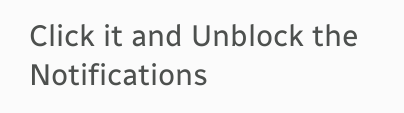Click it and Unblock the Notifications